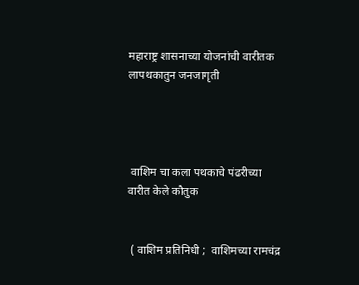महाराष्ट्र शासनाच्या योजनांची वारीतक लापथकातुन जनजागृती




 वाशिम चा कला पथकाचे पंढरीच्या वारीत केले कौतुक


 ( वाशिम प्रतिनिधी ;  वाशिमच्या रामचंद्र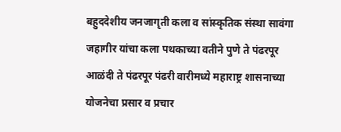बहुददेशीय जनजागृती कला व सांस्कृतिक संस्था सावंगा जहागीर यांचा कला पथकाच्या वतीने पुणे ते पंढरपूर आळंदी ते पंढरपूर पंढरी वारीमध्ये महाराष्ट्र शासनाच्या योजनेचा प्रसार व प्रचार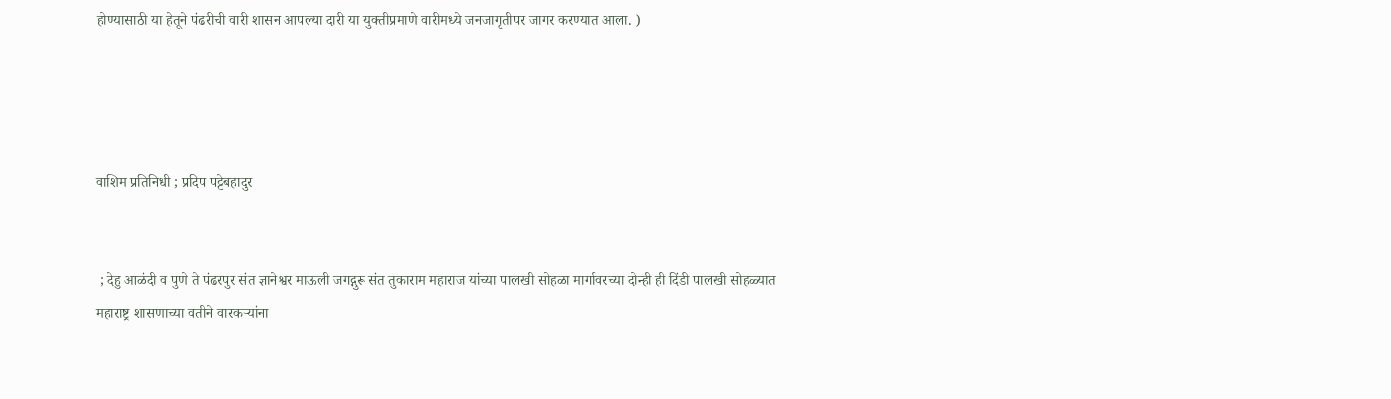होण्यासाठी या हेतूने पंढरीची वारी शासन आपल्या दारी या युक्तीप्रमाणे वारीमध्ये जनजागृतीपर जागर करण्यात आला. )




वाशिम प्रतिनिधी ; प्रदिप पट्टेबहादुर


 ; देहु आळंदी व पुणे ते पंढरपुर संत ज्ञानेश्वर माऊली जगद्गुरू संत तुकाराम महाराज यांच्या पालखी सोहळा मार्गावरच्या दोन्ही ही दिंडी पालखी सोहळ्यात महाराष्ट्र शासणाच्या वतीने वारकऱ्यांना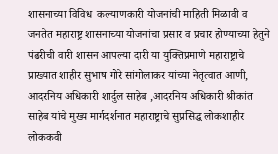शासनाच्या विविध  कल्याणकारी योजनांची माहिती मिळावी व जनतेत महाराष्ट्र शासनाच्या योजनांचा प्रसार व प्रचार होण्याच्या हेतुने पंढरीची वारी शासन आपल्या दारी या युक्तिप्रमाणे महाराष्ट्राचे प्राख्यात शाहीर सुभाष गोरे सांगोलाकर यांच्या नेतृत्वात आणी, आदरनिय अधिकारी शार्दुल साहेब ,आदरनिय अधिकारी श्रीकांत साहेब यांचे मुख्य मार्गदर्शनात महाराष्ट्राचे सुप्रसिद्ध लोकशाहीर लोककवी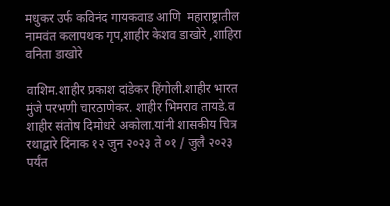मधुकर उर्फ कविनंद गायकवाड आणि  महाराष्ट्रातील नामवंत कलापथक गृप,शाहीर केशव डाखोरे ,शाहिरा वनिता डाखोरे

वाशिम.शाहीर प्रकाश दांडेकर हिंगोली.शाहीर भारत मुंजे परभणी चारठाणेकर. शाहीर भिमराव तायडे.व शाहीर संतोष दिमोधरे अकोला.यांनी शासकीय चित्र रथाद्वारे दिंनाक १२ जुन २०२३ ते ०१ / जुलै २०२३ पर्यंत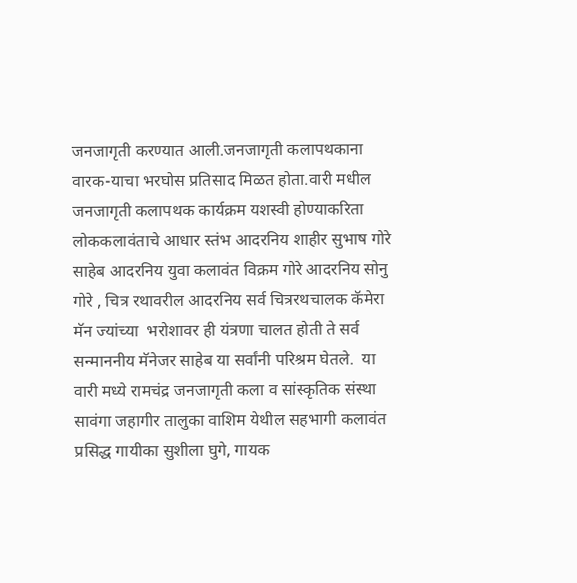जनजागृती करण्यात आली.जनजागृती कलापथकाना वारक-याचा भरघोस प्रतिसाद मिळत होता.वारी मधील जनजागृती कलापथक कार्यक्रम यशस्वी होण्याकरिता लोककलावंताचे आधार स्तंभ आदरनिय शाहीर सुभाष गोरे साहेब आदरनिय युवा कलावंत विक्रम गोरे आदरनिय सोनु गोरे , चित्र रथावरील आदरनिय सर्व चित्ररथचालक कॅमेरा मॅन ज्यांच्या  भरोशावर ही यंत्रणा चालत होती ते सर्व सन्माननीय मॅनेजर साहेब या सर्वांनी परिश्रम घेतले.  या वारी मध्ये रामचंद्र जनजागृती कला व सांस्कृतिक संस्था सावंगा जहागीर तालुका वाशिम येथील सहभागी कलावंत प्रसिद्ध गायीका सुशीला घुगे, गायक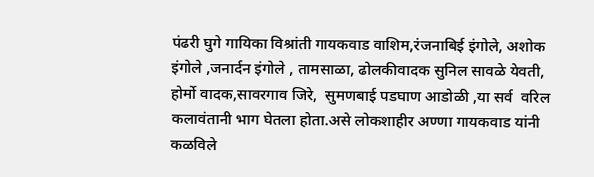पंढरी घुगे गायिका विश्रांती गायकवाड वाशिम,रंजनाबिई इंगोले, अशोक इंगोले ,जनार्दन इंगोले , तामसाळा, ढोलकीवादक सुनिल सावळे येवती, होर्मो वादक,सावरगाव जिरे,  सुमणबाई पडघाण आडोळी ,या सर्व  वरिल कलावंतानी भाग घेतला होता.असे लोकशाहीर अण्णा गायकवाड यांनी कळविले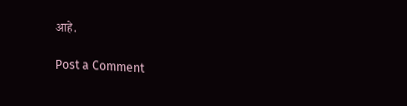आहे.

Post a Comment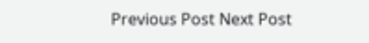Previous Post Next Post